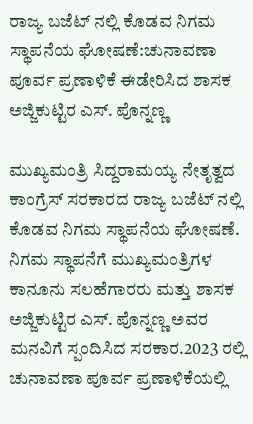ರಾಜ್ಯ ಬಜೆಟ್ ನಲ್ಲಿ ಕೊಡವ ನಿಗಮ ಸ್ಥಾಪನೆಯ ಘೋಷಣೆ:ಚುನಾವಣಾ ಪೂರ್ವ ಪ್ರಣಾಳಿಕೆ ಈಡೇರಿಸಿದ ಶಾಸಕ ಅಜ್ಜಿಕುಟ್ಟಿರ ಎಸ್. ಪೊನ್ನಣ್ಣ

ಮುಖ್ಯಮಂತ್ರಿ ಸಿದ್ದರಾಮಯ್ಯ ನೇತೃತ್ವದ ಕಾಂಗ್ರೆಸ್ ಸರಕಾರದ ರಾಜ್ಯ ಬಜೆಟ್ ನಲ್ಲಿ ಕೊಡವ ನಿಗಮ ಸ್ಥಾಪನೆಯ ಘೋಷಣೆ.
ನಿಗಮ ಸ್ಥಾಪನೆಗೆ ಮುಖ್ಯಮಂತ್ರಿಗಳ ಕಾನೂನು ಸಲಹೆಗಾರರು ಮತ್ತು ಶಾಸಕ ಅಜ್ಜಿಕುಟ್ಟಿರ ಎಸ್. ಪೊನ್ನಣ್ಣ ಅವರ ಮನವಿಗೆ ಸ್ಪಂದಿಸಿದ ಸರಕಾರ.2023 ರಲ್ಲಿ ಚುನಾವಣಾ ಪೂರ್ವ ಪ್ರಣಾಳಿಕೆಯಲ್ಲಿ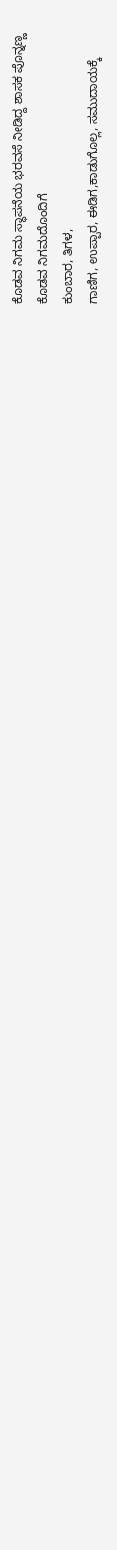ಕೊಡವ ನಿಗಮ ಸ್ಥಾಪನೆಯ ಭರವಸೆ ನೀಡಿದ್ದ ಶಾಸಕ ಪೊನ್ನಣ್ಣ
ಕೊಡವ ನಿಗಮದೊಂದಿಗೆ
ಕುಂಬಾರ, ತಿಗಳ,
ಗಾಣಿಗ, ಉಪ್ಪಾರ, ಈಡಿಗ,ಕಾಡುಗೊಲ್ಲ, ಸಮುದಾಯಕ್ಕೆ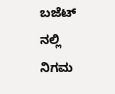ಬಜೆಟ್ ನಲ್ಲಿ ನಿಗಮ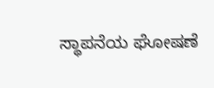ಸ್ಥಾಪನೆಯ ಘೋಷಣೆ